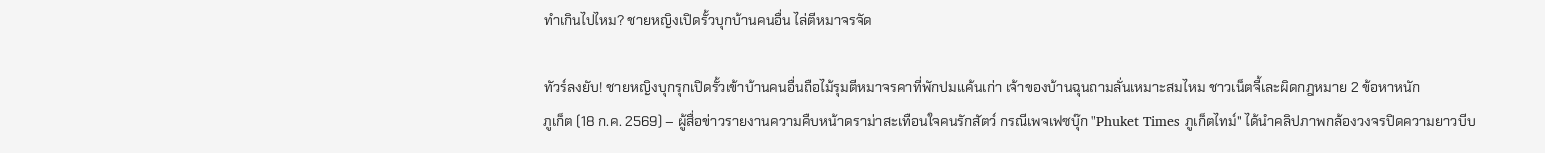ทำเกินไปไหม? ชายหญิงเปิดรั้วบุกบ้านคนอื่น ไล่ตีหมาจรจัด

ทัวร์ลงยับ! ชายหญิงบุกรุกเปิดรั้วเข้าบ้านคนอื่นถือไม้รุมตีหมาจรคาที่พักปมแค้นเก่า เจ้าของบ้านฉุนถามลั่นเหมาะสมไหม ชาวเน็ตจี้เละผิดกฎหมาย 2 ข้อหาหนัก
ภูเก็ต (18 ก.ค. 2569) – ผู้สื่อข่าวรายงานความคืบหน้าดราม่าสะเทือนใจคนรักสัตว์ กรณีเพจเฟซบุ๊ก "Phuket Times ภูเก็ตไทม์" ได้นำคลิปภาพกล้องวงจรปิดความยาวบีบ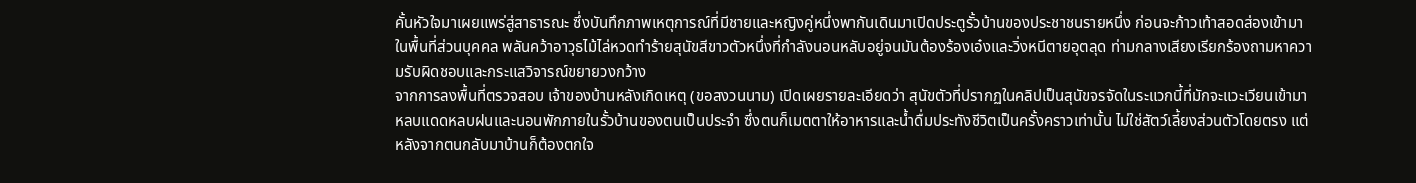คั้นหัวใจมาเผยแพร่สู่สาธารณะ ซึ่งบันทึกภาพเหตุการณ์ที่มีชายและหญิงคู่หนึ่งพากันเดินมาเปิดประตูรั้วบ้านของประชาชนรายหนึ่ง ก่อนจะก้าวเท้าสอดส่องเข้ามาในพื้นที่ส่วนบุคคล พลันคว้าอาวุธไม้ไล่หวดทำร้ายสุนัขสีขาวตัวหนึ่งที่กำลังนอนหลับอยู่จนมันต้องร้องเอ๋งและวิ่งหนีตายอุตลุด ท่ามกลางเสียงเรียกร้องถามหาความรับผิดชอบและกระแสวิจารณ์ขยายวงกว้าง
จากการลงพื้นที่ตรวจสอบ เจ้าของบ้านหลังเกิดเหตุ (ขอสงวนนาม) เปิดเผยรายละเอียดว่า สุนัขตัวที่ปรากฏในคลิปเป็นสุนัขจรจัดในระแวกนี้ที่มักจะแวะเวียนเข้ามาหลบแดดหลบฝนและนอนพักภายในรั้วบ้านของตนเป็นประจำ ซึ่งตนก็เมตตาให้อาหารและน้ำดื่มประทังชีวิตเป็นครั้งคราวเท่านั้น ไม่ใช่สัตว์เลี้ยงส่วนตัวโดยตรง แต่หลังจากตนกลับมาบ้านก็ต้องตกใจ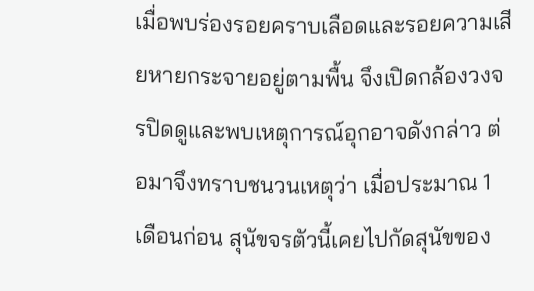เมื่อพบร่องรอยคราบเลือดและรอยความเสียหายกระจายอยู่ตามพื้น จึงเปิดกล้องวงจรปิดดูและพบเหตุการณ์อุกอาจดังกล่าว ต่อมาจึงทราบชนวนเหตุว่า เมื่อประมาณ 1 เดือนก่อน สุนัขจรตัวนี้เคยไปกัดสุนัขของ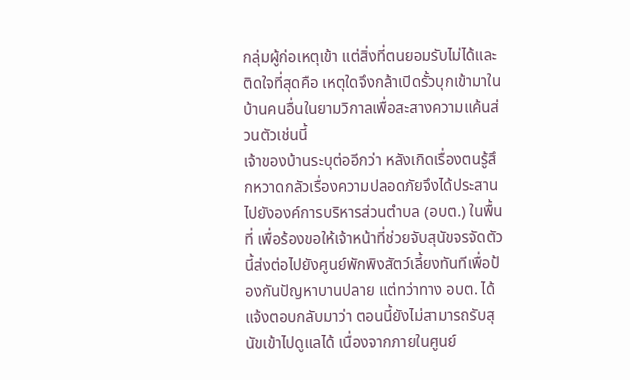กลุ่มผู้ก่อเหตุเข้า แต่สิ่งที่ตนยอมรับไม่ได้และติดใจที่สุดคือ เหตุใดจึงกล้าเปิดรั้วบุกเข้ามาในบ้านคนอื่นในยามวิกาลเพื่อสะสางความแค้นส่วนตัวเช่นนี้
เจ้าของบ้านระบุต่ออีกว่า หลังเกิดเรื่องตนรู้สึกหวาดกลัวเรื่องความปลอดภัยจึงได้ประสานไปยังองค์การบริหารส่วนตำบล (อบต.) ในพื้นที่ เพื่อร้องขอให้เจ้าหน้าที่ช่วยจับสุนัขจรจัดตัวนี้ส่งต่อไปยังศูนย์พักพิงสัตว์เลี้ยงทันทีเพื่อป้องกันปัญหาบานปลาย แต่ทว่าทาง อบต. ได้แจ้งตอบกลับมาว่า ตอนนี้ยังไม่สามารถรับสุนัขเข้าไปดูแลได้ เนื่องจากภายในศูนย์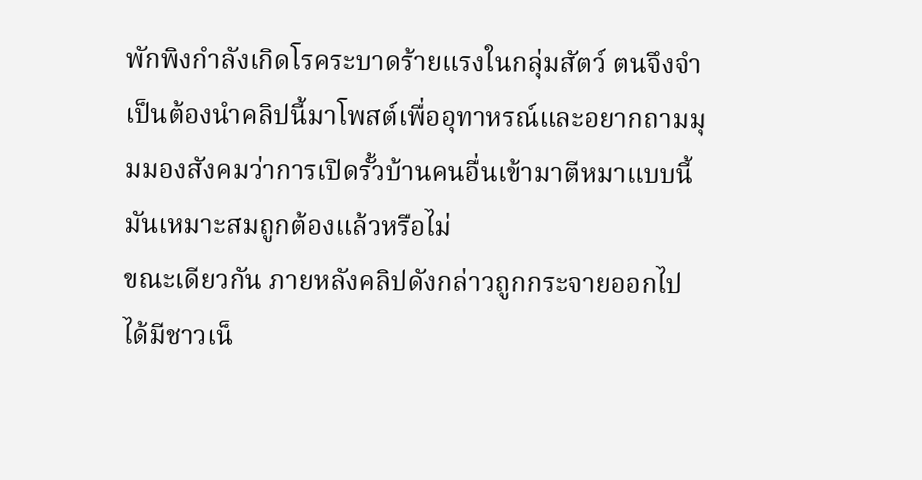พักพิงกำลังเกิดโรคระบาดร้ายแรงในกลุ่มสัตว์ ตนจึงจำเป็นต้องนำคลิปนี้มาโพสต์เพื่ออุทาหรณ์และอยากถามมุมมองสังคมว่าการเปิดรั้วบ้านคนอื่นเข้ามาตีหมาแบบนี้มันเหมาะสมถูกต้องแล้วหรือไม่
ขณะเดียวกัน ภายหลังคลิปดังกล่าวถูกกระจายออกไป ได้มีชาวเน็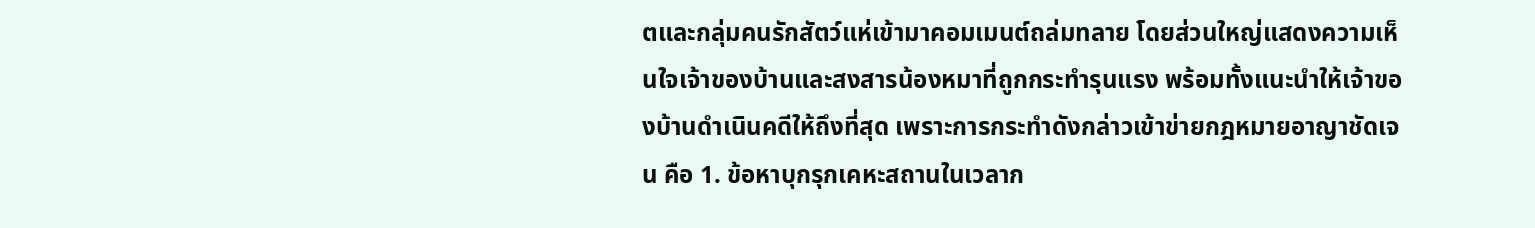ตและกลุ่มคนรักสัตว์แห่เข้ามาคอมเมนต์ถล่มทลาย โดยส่วนใหญ่แสดงความเห็นใจเจ้าของบ้านและสงสารน้องหมาที่ถูกกระทำรุนแรง พร้อมทั้งแนะนำให้เจ้าของบ้านดำเนินคดีให้ถึงที่สุด เพราะการกระทำดังกล่าวเข้าข่ายกฎหมายอาญาชัดเจน คือ 1. ข้อหาบุกรุกเคหะสถานในเวลาก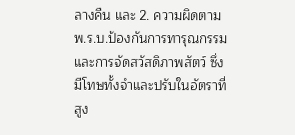ลางคืน และ 2. ความผิดตาม พ.ร.บ.ป้องกันการทารุณกรรมและการจัดสวัสดิภาพสัตว์ ซึ่งมีโทษทั้งจำและปรับในอัตราที่สูง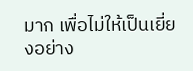มาก เพื่อไม่ให้เป็นเยี่ยงอย่าง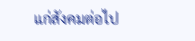แก่สังคมต่อไป